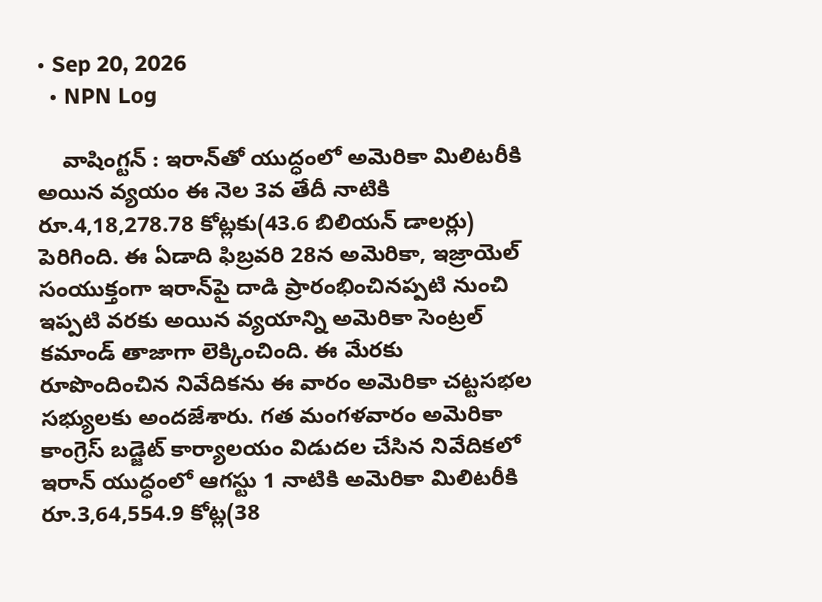• Sep 20, 2026
  • NPN Log

    వాషింగ్టన్‌ : ఇరాన్‌తో యుద్ధంలో అమెరికా మిలిటరీకి అయిన వ్యయం ఈ నెల 3వ తేదీ నాటికి రూ.4,18,278.78 కోట్లకు(43.6 బిలియన్‌ డాలర్లు) పెరిగింది. ఈ ఏడాది ఫిబ్రవరి 28న అమెరికా, ఇజ్రాయెల్‌ సంయుక్తంగా ఇరాన్‌పై దాడి ప్రారంభించినప్పటి నుంచి ఇప్పటి వరకు అయిన వ్యయాన్ని అమెరికా సెంట్రల్‌ కమాండ్‌ తాజాగా లెక్కించింది. ఈ మేరకు రూపొందించిన నివేదికను ఈ వారం అమెరికా చట్టసభల సభ్యులకు అందజేశారు. గత మంగళవారం అమెరికా కాంగ్రెస్‌ బడ్జెట్‌ కార్యాలయం విడుదల చేసిన నివేదికలో ఇరాన్‌ యుద్ధంలో ఆగస్టు 1 నాటికి అమెరికా మిలిటరీకి రూ.3,64,554.9 కోట్ల(38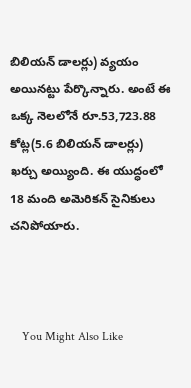బిలియన్‌ డాలర్లు) వ్యయం అయినట్టు పేర్కొన్నారు. అంటే ఈ ఒక్క నెలలోనే రూ.53,723.88 కోట్ల(5.6 బిలియన్‌ డాలర్లు) ఖర్చు అయ్యింది. ఈ యుద్ధంలో 18 మంది అమెరికన్‌ సైనికులు చనిపోయారు.



    You Might Also Like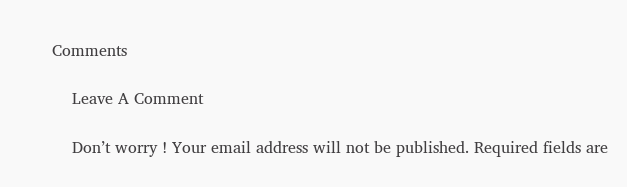Comments

    Leave A Comment

    Don’t worry ! Your email address will not be published. Required fields are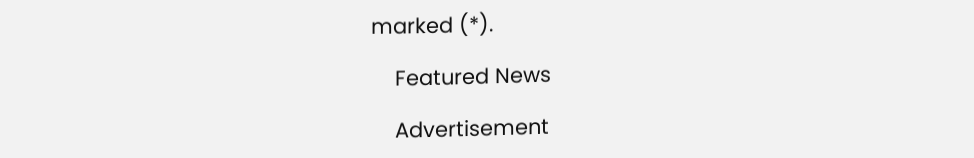marked (*).

    Featured News

    Advertisement